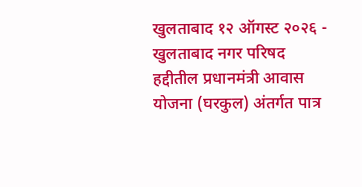खुलताबाद १२ ऑगस्ट २०२६ - खुलताबाद नगर परिषद हद्दीतील प्रधानमंत्री आवास योजना (घरकुल) अंतर्गत पात्र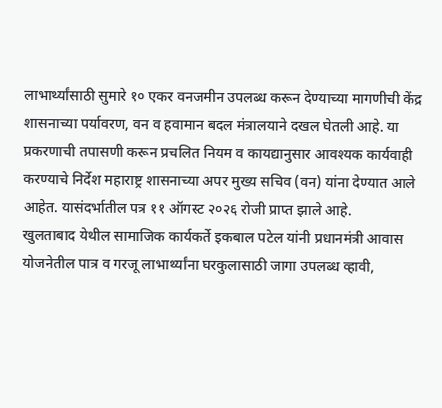लाभार्थ्यांसाठी सुमारे १० एकर वनजमीन उपलब्ध करून देण्याच्या मागणीची केंद्र शासनाच्या पर्यावरण, वन व हवामान बदल मंत्रालयाने दखल घेतली आहे. या प्रकरणाची तपासणी करून प्रचलित नियम व कायद्यानुसार आवश्यक कार्यवाही करण्याचे निर्देश महाराष्ट्र शासनाच्या अपर मुख्य सचिव (वन) यांना देण्यात आले आहेत. यासंदर्भातील पत्र ११ ऑगस्ट २०२६ रोजी प्राप्त झाले आहे.
खुलताबाद येथील सामाजिक कार्यकर्ते इकबाल पटेल यांनी प्रधानमंत्री आवास योजनेतील पात्र व गरजू लाभार्थ्यांना घरकुलासाठी जागा उपलब्ध व्हावी,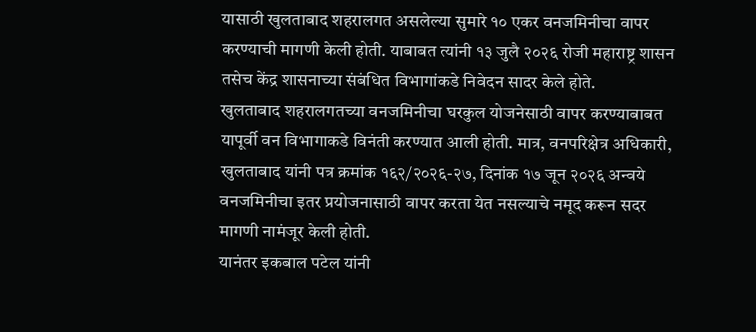यासाठी खुलताबाद शहरालगत असलेल्या सुमारे १० एकर वनजमिनीचा वापर करण्याची मागणी केली होती. याबाबत त्यांनी १३ जुलै २०२६ रोजी महाराष्ट्र शासन तसेच केंद्र शासनाच्या संबंधित विभागांकडे निवेदन सादर केले होते.
खुलताबाद शहरालगतच्या वनजमिनीचा घरकुल योजनेसाठी वापर करण्याबाबत यापूर्वी वन विभागाकडे विनंती करण्यात आली होती. मात्र, वनपरिक्षेत्र अधिकारी, खुलताबाद यांनी पत्र क्रमांक १६२/२०२६-२७, दिनांक १७ जून २०२६ अन्वये वनजमिनीचा इतर प्रयोजनासाठी वापर करता येत नसल्याचे नमूद करून सदर मागणी नामंजूर केली होती.
यानंतर इकबाल पटेल यांनी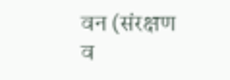वन (संरक्षण व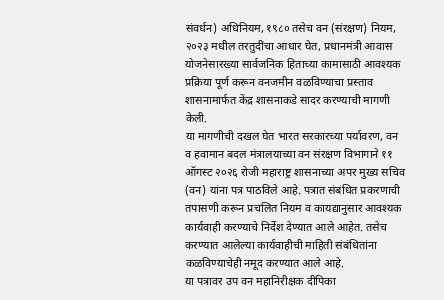संवर्धन) अधिनियम, १९८० तसेच वन (संरक्षण) नियम, २०२३ मधील तरतुदींचा आधार घेत, प्रधानमंत्री आवास योजनेसारख्या सार्वजनिक हिताच्या कामासाठी आवश्यक प्रक्रिया पूर्ण करून वनजमीन वळविण्याचा प्रस्ताव शासनामार्फत केंद्र शासनाकडे सादर करण्याची मागणी केली.
या मागणीची दखल घेत भारत सरकारच्या पर्यावरण, वन व हवामान बदल मंत्रालयाच्या वन संरक्षण विभागाने ११ ऑगस्ट २०२६ रोजी महाराष्ट्र शासनाच्या अपर मुख्य सचिव (वन) यांना पत्र पाठविले आहे. पत्रात संबंधित प्रकरणाची तपासणी करून प्रचलित नियम व कायद्यानुसार आवश्यक कार्यवाही करण्याचे निर्देश देण्यात आले आहेत. तसेच करण्यात आलेल्या कार्यवाहीची माहिती संबंधितांना कळविण्याचेही नमूद करण्यात आले आहे.
या पत्रावर उप वन महानिरीक्षक दीपिका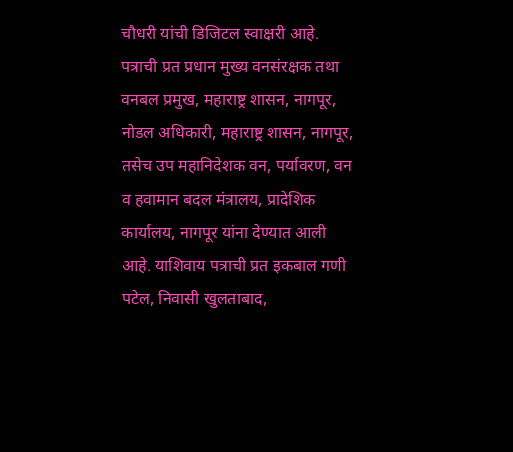चौधरी यांची डिजिटल स्वाक्षरी आहे. पत्राची प्रत प्रधान मुख्य वनसंरक्षक तथा वनबल प्रमुख, महाराष्ट्र शासन, नागपूर, नोडल अधिकारी, महाराष्ट्र शासन, नागपूर, तसेच उप महानिदेशक वन, पर्यावरण, वन व हवामान बदल मंत्रालय, प्रादेशिक कार्यालय, नागपूर यांना देण्यात आली आहे. याशिवाय पत्राची प्रत इकबाल गणी पटेल, निवासी खुलताबाद,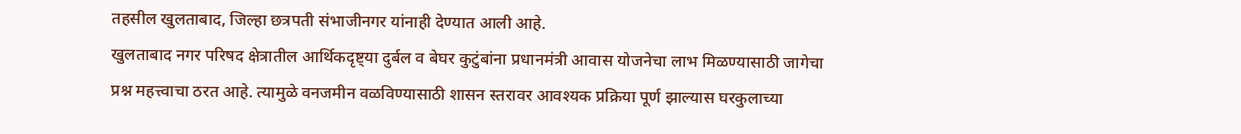तहसील खुलताबाद, जिल्हा छत्रपती संभाजीनगर यांनाही देण्यात आली आहे.
खुलताबाद नगर परिषद क्षेत्रातील आर्थिकदृष्ट्या दुर्बल व बेघर कुटुंबांना प्रधानमंत्री आवास योजनेचा लाभ मिळण्यासाठी जागेचा प्रश्न महत्त्वाचा ठरत आहे. त्यामुळे वनजमीन वळविण्यासाठी शासन स्तरावर आवश्यक प्रक्रिया पूर्ण झाल्यास घरकुलाच्या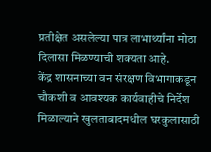प्रतीक्षेत असलेल्या पात्र लाभार्थ्यांना मोठा दिलासा मिळण्याची शक्यता आहे.
केंद्र शासनाच्या वन संरक्षण विभागाकडून चौकशी व आवश्यक कार्यवाहीचे निर्देश मिळाल्याने खुलताबादमधील घरकुलासाठी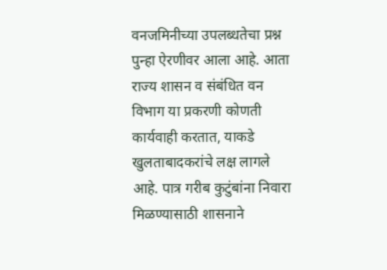वनजमिनीच्या उपलब्धतेचा प्रश्न पुन्हा ऐरणीवर आला आहे. आता राज्य शासन व संबंधित वन विभाग या प्रकरणी कोणती कार्यवाही करतात, याकडे खुलताबादकरांचे लक्ष लागले आहे. पात्र गरीब कुटुंबांना निवारा मिळण्यासाठी शासनाने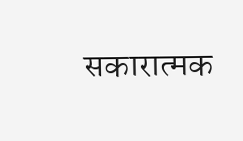सकारात्मक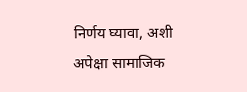निर्णय घ्यावा, अशी अपेक्षा सामाजिक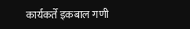कार्यकर्ते इकबाल गणी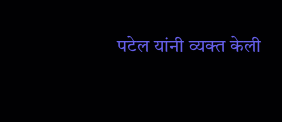पटेल यांनी व्यक्त केली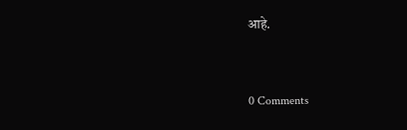आहे.


0 Comments